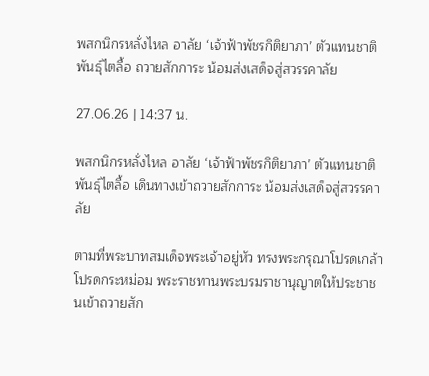พสกนิกรหลั่งไหล อาลัย ‘เจ้าฟ้าพัชรกิติยาภา’ ตัวแทนชาติพันธุ์ไตลื้อ ถวายสักการะ น้อมส่งเสด็จสู่สวรรคาลัย

27.06.26 | 14:37 น.

พสกนิกรหลั่งไหล อาลัย ‘เจ้าฟ้าพัชรกิติยาภา’ ตัวแทนชาติพันธุ์ไตลื้อ เดินทางเข้าถวายสักการะ น้อมส่งเสด็จสู่สวรรคาลัย

ตามที่พระบาทสมเด็จพระเจ้าอยู่หัว ทรงพระกรุณาโปรดเกล้าโปรดกระหม่อม พระราชทานพระบรมราชานุญาตให้ประชาชนเข้าถวายสัก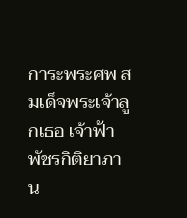การะพระศพ สมเด็จพระเจ้าลูกเธอ เจ้าฟ้าพัชรกิติยาภา น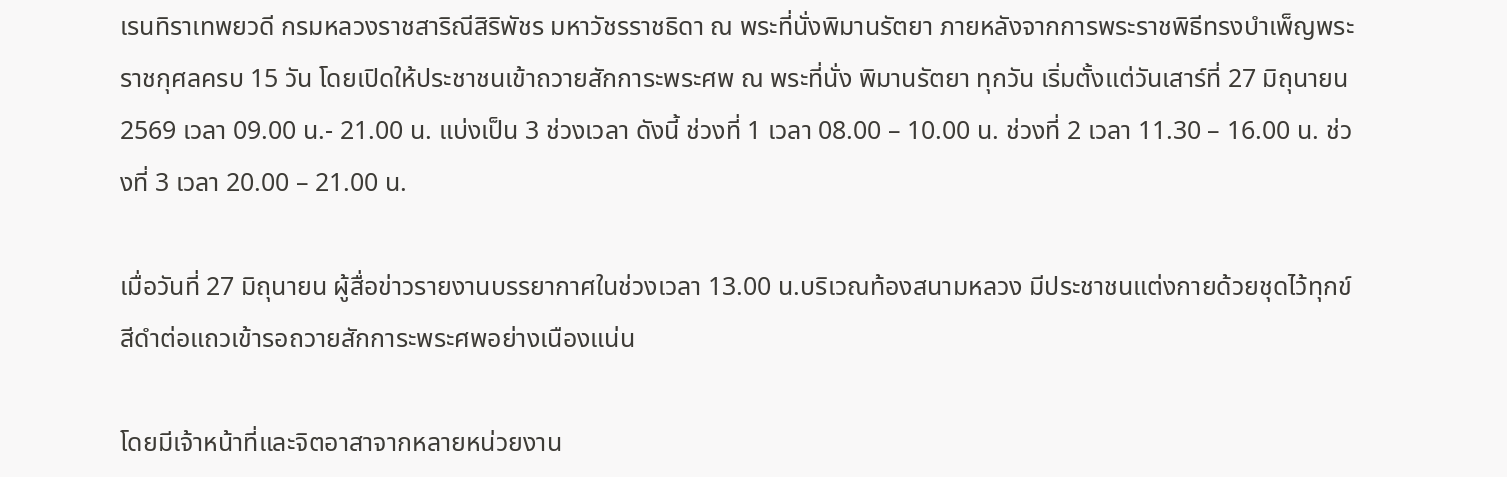เรนทิราเทพยวดี กรมหลวงราชสาริณีสิริพัชร มหาวัชรราชธิดา ณ พระที่นั่งพิมานรัตยา ภายหลังจากการพระราชพิธีทรงบำเพ็ญพระราชกุศลครบ 15 วัน โดยเปิดให้ประชาชนเข้าถวายสักการะพระศพ ณ พระที่นั่ง พิมานรัตยา ทุกวัน เริ่มตั้งแต่วันเสาร์ที่ 27 มิถุนายน 2569 เวลา 09.00 น.- 21.00 น. แบ่งเป็น 3 ช่วงเวลา ดังนี้ ช่วงที่ 1 เวลา 08.00 – 10.00 น. ช่วงที่ 2 เวลา 11.30 – 16.00 น. ช่วงที่ 3 เวลา 20.00 – 21.00 น.

เมื่อวันที่ 27 มิถุนายน ผู้สื่อข่าวรายงานบรรยากาศในช่วงเวลา 13.00 น.บริเวณท้องสนามหลวง มีประชาชนแต่งกายด้วยชุดไว้ทุกข์สีดำต่อแถวเข้ารอถวายสักการะพระศพอย่างเนืองแน่น

โดยมีเจ้าหน้าที่และจิตอาสาจากหลายหน่วยงาน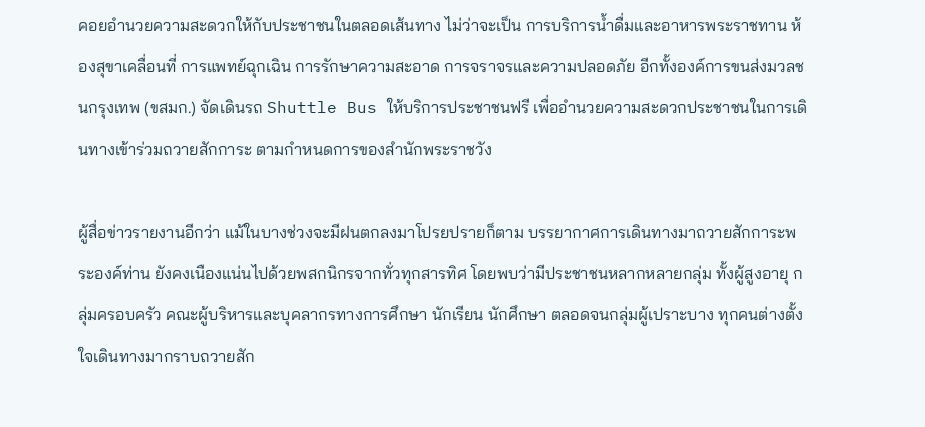คอยอำนวยความสะดวกให้กับประชาชนในตลอดเส้นทาง ไม่ว่าจะเป็น การบริการน้ำดื่มและอาหารพระราชทาน ห้องสุขาเคลื่อนที่ การแพทย์ฉุกเฉิน การรักษาความสะอาด การจราจรและความปลอดภัย อีกทั้งองค์การขนส่งมวลชนกรุงเทพ (ขสมก.) จัดเดินรถ Shuttle Bus ให้บริการประชาชนฟรี เพื่ออำนวยความสะดวกประชาชนในการเดินทางเข้าร่วมถวายสักการะ ตามกำหนดการของสำนักพระราชวัง

ผู้สื่อข่าวรายงานอีกว่า แม้ในบางช่วงจะมีฝนตกลงมาโปรยปรายก็ตาม บรรยากาศการเดินทางมาถวายสักการะพระองค์ท่าน ยังคงเนืองแน่นไปด้วยพสกนิกรจากทั่วทุกสารทิศ โดยพบว่ามีประชาชนหลากหลายกลุ่ม ทั้งผู้สูงอายุ กลุ่มครอบครัว คณะผู้บริหารและบุคลากรทางการศึกษา นักเรียน นักศึกษา ตลอดจนกลุ่มผู้เปราะบาง ทุกคนต่างตั้งใจเดินทางมากราบถวายสัก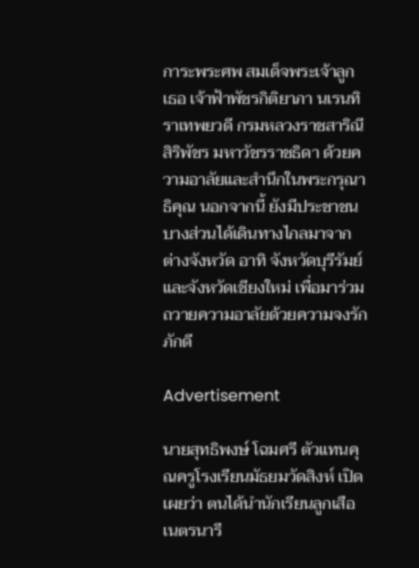การะพระศพ สมเด็จพระเจ้าลูกเธอ เจ้าฟ้าพัชรกิติยาภา นเรนทิราเทพยวดี กรมหลวงราชสาริณีสิริพัชร มหาวัชรราชธิดา ด้วยความอาลัยและสำนึกในพระกรุณาธิคุณ นอกจากนี้ ยังมีประชาชนบางส่วนได้เดินทางไกลมาจากต่างจังหวัด อาทิ จังหวัดบุรีรัมย์ และจังหวัดเชียงใหม่ เพื่อมาร่วมถวายความอาลัยด้วยความจงรักภักดี

Advertisement

นายสุทธิพงษ์ โฉมศรี ตัวแทนคุณครูโรงเรียนมัธยมวัดสิงห์ เปิดเผยว่า ตนได้นำนักเรียนลูกเสือเนตรนารี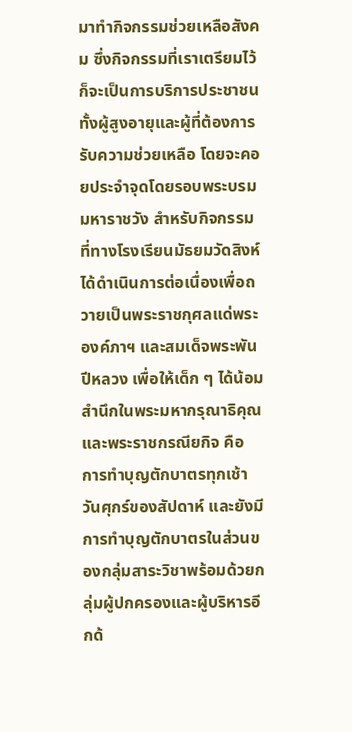มาทำกิจกรรมช่วยเหลือสังคม ซึ่งกิจกรรมที่เราเตรียมไว้ก็จะเป็นการบริการประชาชน ทั้งผู้สูงอายุและผู้ที่ต้องการรับความช่วยเหลือ โดยจะคอยประจำจุดโดยรอบพระบรมมหาราชวัง สำหรับกิจกรรมที่ทางโรงเรียนมัธยมวัดสิงห์ได้ดำเนินการต่อเนื่องเพื่อถวายเป็นพระราชกุศลแด่พระองค์ภาฯ และสมเด็จพระพันปีหลวง เพื่อให้เด็ก ๆ ได้น้อมสำนึกในพระมหากรุณาธิคุณและพระราชกรณียกิจ คือ การทำบุญตักบาตรทุกเช้าวันศุกร์ของสัปดาห์ และยังมีการทำบุญตักบาตรในส่วนของกลุ่มสาระวิชาพร้อมด้วยกลุ่มผู้ปกครองและผู้บริหารอีกด้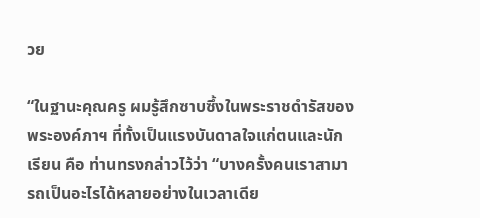วย

“ในฐานะคุณครู ผมรู้สึกซาบซึ้งในพระราชดำรัสของพระองค์ภาฯ ที่ทั้งเป็นแรงบันดาลใจแก่ตนและนักเรียน คือ ท่านทรงกล่าวไว้ว่า “บางครั้งคนเราสามารถเป็นอะไรได้หลายอย่างในเวลาเดีย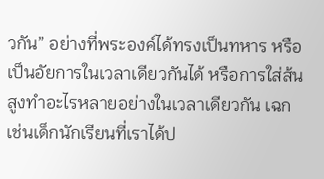วกัน” อย่างที่พระองค์ได้ทรงเป็นทหาร หรือเป็นอัยการในเวลาเดียวกันได้ หรือการใส่ส้นสูงทำอะไรหลายอย่างในเวลาเดียวกัน เฉกเช่นเด็กนักเรียนที่เราได้ป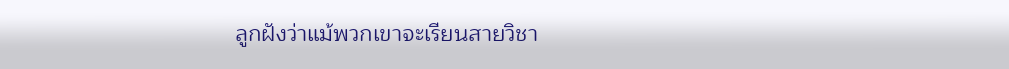ลูกฝังว่าแม้พวกเขาจะเรียนสายวิชา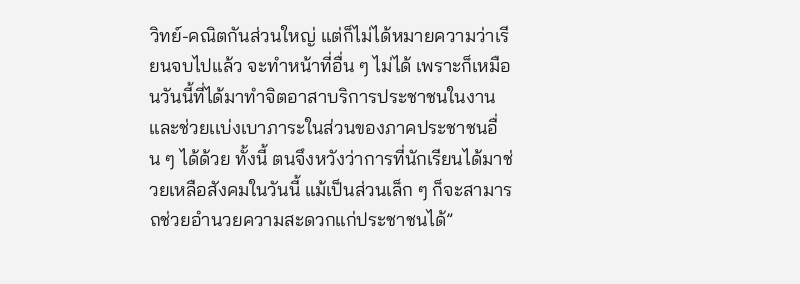วิทย์-คณิตกันส่วนใหญ่ แต่ก็ไม่ได้หมายความว่าเรียนจบไปแล้ว จะทำหน้าที่อื่น ๆ ไม่ได้ เพราะก็เหมือนวันนี้ที่ได้มาทำจิตอาสาบริการประชาชนในงาน และช่วยเเบ่งเบาภาระในส่วนของภาคประชาชนอื่น ๆ ได้ด้วย ทั้งนี้ ตนจึงหวังว่าการที่นักเรียนได้มาช่วยเหลือสังคมในวันนี้ แม้เป็นส่วนเล็ก ๆ ก็จะสามารถช่วยอำนวยความสะดวกแก่ประชาชนได้”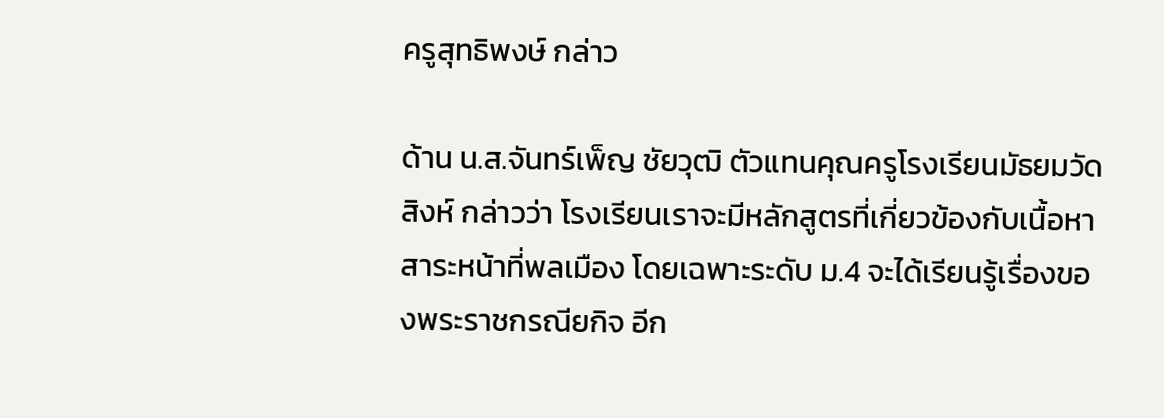ครูสุทธิพงษ์ กล่าว

ด้าน น.ส.จันทร์เพ็ญ ชัยวุฒิ ตัวแทนคุณครูโรงเรียนมัธยมวัดสิงห์ กล่าวว่า โรงเรียนเราจะมีหลักสูตรที่เกี่ยวข้องกับเนื้อหาสาระหน้าที่พลเมือง โดยเฉพาะระดับ ม.4 จะได้เรียนรู้เรื่องของพระราชกรณียกิจ อีก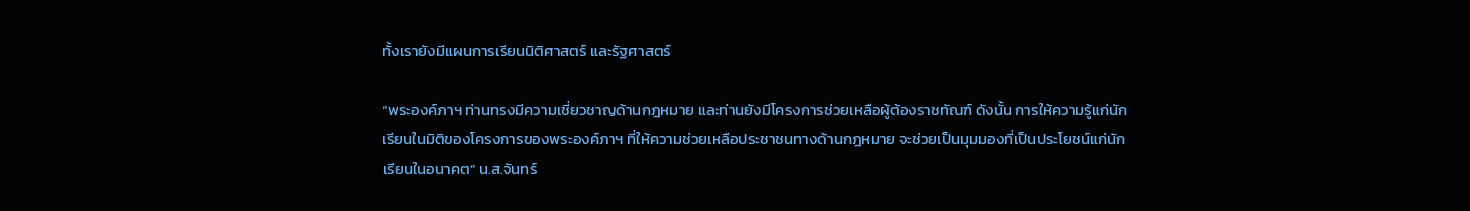ทั้งเรายังมีแผนการเรียนนิติศาสตร์ และรัฐศาสตร์

“พระองค์ภาฯ ท่านทรงมีความเชี่ยวชาญด้านกฎหมาย และท่านยังมีโครงการช่วยเหลือผู้ต้องราชทัณฑ์ ดังนั้น การให้ความรู้แก่นักเรียนในมิติของโครงการของพระองค์ภาฯ ที่ให้ความช่วยเหลือประชาชนทางด้านกฎหมาย จะช่วยเป็นมุมมองที่เป็นประโยชน์แก่นักเรียนในอนาคต” น.ส.จันทร์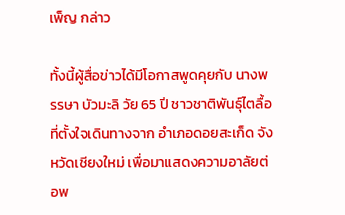เพ็ญ กล่าว

ทั้งนี้ผู้สื่อข่าวได้มีโอกาสพูดคุยกับ นางพรรษา บัวมะลิ วัย 65 ปี ชาวชาติพันธุ์ไตลื้อ ที่ตั้งใจเดินทางจาก อําเภอดอยสะเก็ด จังหวัดเชียงใหม่ เพื่อมาแสดงความอาลัยต่อพ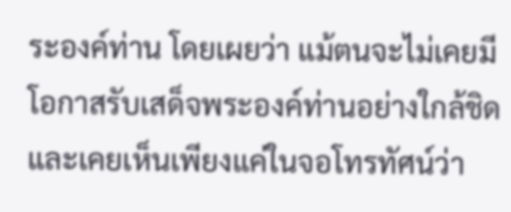ระองค์ท่าน โดยเผยว่า แม้ตนจะไม่เคยมีโอกาสรับเสด็จพระองค์ท่านอย่างใกล้ชิดและเคยเห็นเพียงแค่ในจอโทรทัศน์ว่า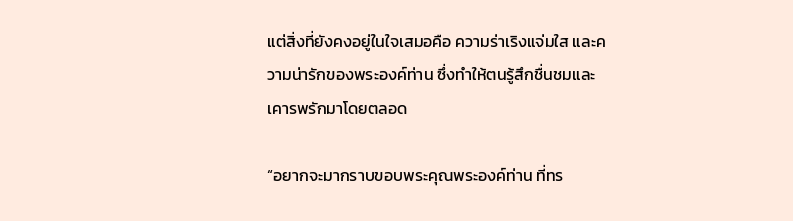แต่สิ่งที่ยังคงอยู่ในใจเสมอคือ ความร่าเริงแจ่มใส และความน่ารักของพระองค์ท่าน ซึ่งทำให้ตนรู้สึกชื่นชมและเคารพรักมาโดยตลอด

“อยากจะมากราบขอบพระคุณพระองค์ท่าน ที่ทร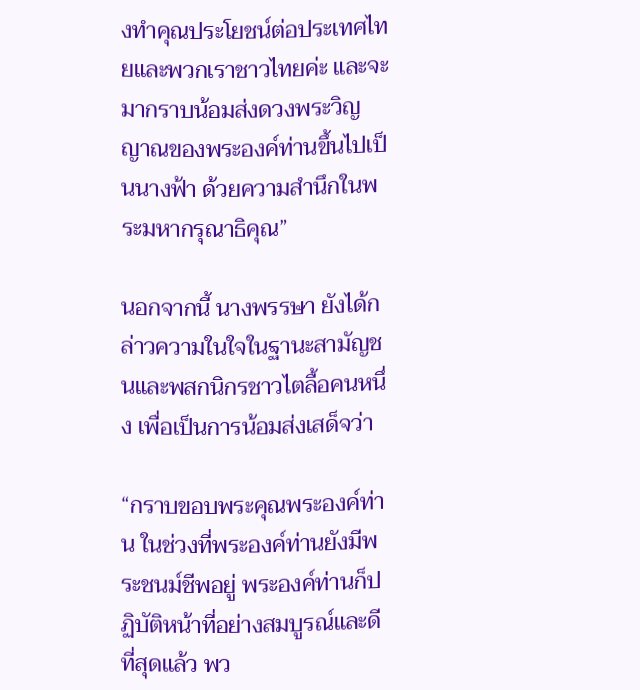งทำคุณประโยชน์ต่อประเทศไทยและพวกเราชาวไทยค่ะ และจะมากราบน้อมส่งดวงพระวิญญาณของพระองค์ท่านขึ้นไปเป็นนางฟ้า ด้วยความสำนึกในพระมหากรุณาธิคุณ”

นอกจากนี้ นางพรรษา ยังได้กล่าวความในใจในฐานะสามัญชนและพสกนิกรชาวไตลื้อคนหนึ่ง เพื่อเป็นการน้อมส่งเสด็จว่า

“กราบขอบพระคุณพระองค์ท่าน ในช่วงที่พระองค์ท่านยังมีพระชนม์ชีพอยู่ พระองค์ท่านก็ปฏิบัติหน้าที่อย่างสมบูรณ์และดีที่สุดแล้ว พว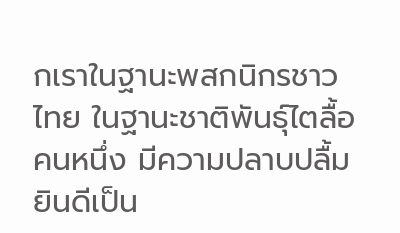กเราในฐานะพสกนิกรชาวไทย ในฐานะชาติพันธุ์ไตลื้อคนหนึ่ง มีความปลาบปลื้มยินดีเป็น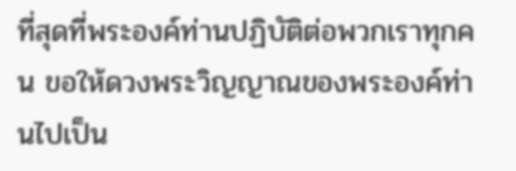ที่สุดที่พระองค์ท่านปฏิบัติต่อพวกเราทุกคน ขอให้ดวงพระวิญญาณของพระองค์ท่านไปเป็น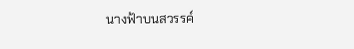นางฟ้าบนสวรรค์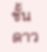ชั้นดาว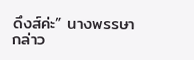ดึงส์ค่ะ” นางพรรษากล่าว